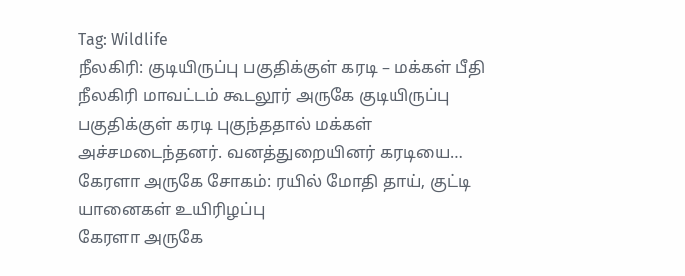Tag: Wildlife
நீலகிரி: குடியிருப்பு பகுதிக்குள் கரடி – மக்கள் பீதி
நீலகிரி மாவட்டம் கூடலூர் அருகே குடியிருப்பு பகுதிக்குள் கரடி புகுந்ததால் மக்கள் அச்சமடைந்தனர். வனத்துறையினர் கரடியை…
கேரளா அருகே சோகம்: ரயில் மோதி தாய், குட்டி யானைகள் உயிரிழப்பு
கேரளா அருகே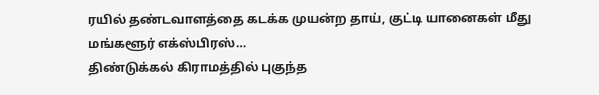ரயில் தண்டவாளத்தை கடக்க முயன்ற தாய், குட்டி யானைகள் மீது மங்களூர் எக்ஸ்பிரஸ்…
திண்டுக்கல் கிராமத்தில் புகுந்த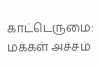காட்டெருமை: மக்கள் அச்சம்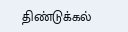திண்டுக்கல்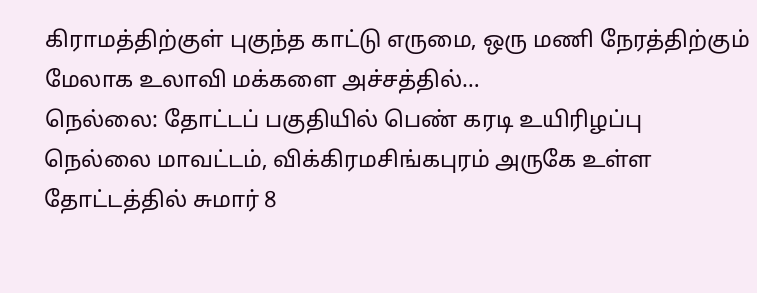கிராமத்திற்குள் புகுந்த காட்டு எருமை, ஒரு மணி நேரத்திற்கும் மேலாக உலாவி மக்களை அச்சத்தில்…
நெல்லை: தோட்டப் பகுதியில் பெண் கரடி உயிரிழப்பு
நெல்லை மாவட்டம், விக்கிரமசிங்கபுரம் அருகே உள்ள தோட்டத்தில் சுமார் 8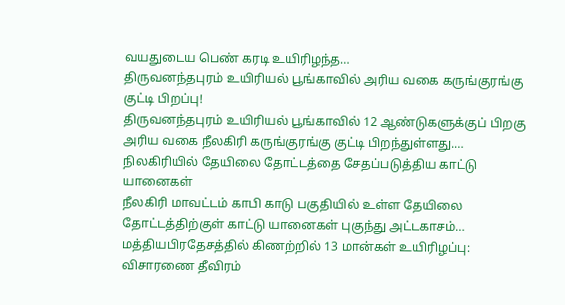வயதுடைய பெண் கரடி உயிரிழந்த…
திருவனந்தபுரம் உயிரியல் பூங்காவில் அரிய வகை கருங்குரங்கு குட்டி பிறப்பு!
திருவனந்தபுரம் உயிரியல் பூங்காவில் 12 ஆண்டுகளுக்குப் பிறகு அரிய வகை நீலகிரி கருங்குரங்கு குட்டி பிறந்துள்ளது.…
நிலகிரியில் தேயிலை தோட்டத்தை சேதப்படுத்திய காட்டு யானைகள்
நீலகிரி மாவட்டம் காபி காடு பகுதியில் உள்ள தேயிலை தோட்டத்திற்குள் காட்டு யானைகள் புகுந்து அட்டகாசம்…
மத்தியபிரதேசத்தில் கிணற்றில் 13 மான்கள் உயிரிழப்பு: விசாரணை தீவிரம்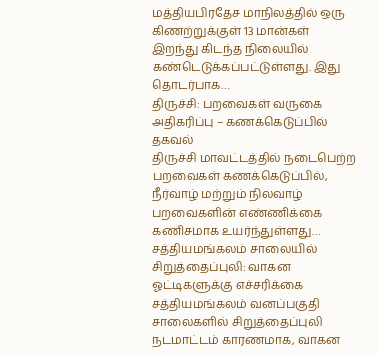மத்தியபிரதேச மாநிலத்தில் ஒரு கிணற்றுக்குள் 13 மான்கள் இறந்து கிடந்த நிலையில் கண்டெடுக்கப்பட்டுள்ளது. இது தொடர்பாக…
திருச்சி: பறவைகள் வருகை அதிகரிப்பு – கணக்கெடுப்பில் தகவல்
திருச்சி மாவட்டத்தில் நடைபெற்ற பறவைகள் கணக்கெடுப்பில், நீர்வாழ் மற்றும் நிலவாழ் பறவைகளின் எண்ணிக்கை கணிசமாக உயர்ந்துள்ளது…
சத்தியமங்கலம் சாலையில் சிறுத்தைப்புலி: வாகன ஓட்டிகளுக்கு எச்சரிக்கை
சத்தியமங்கலம் வனப்பகுதி சாலைகளில் சிறுத்தைப்புலி நடமாட்டம் காரணமாக, வாகன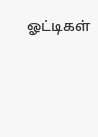ஓட்டிகள்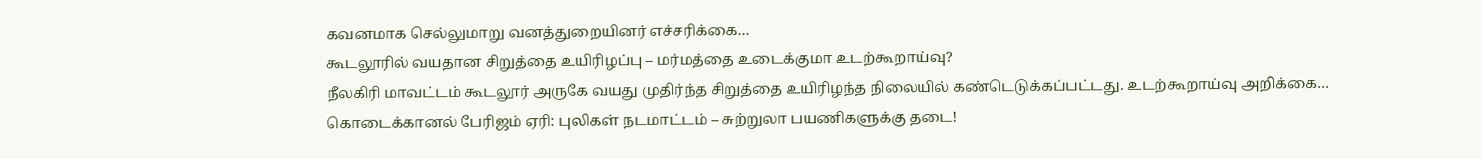கவனமாக செல்லுமாறு வனத்துறையினர் எச்சரிக்கை…
கூடலூரில் வயதான சிறுத்தை உயிரிழப்பு – மர்மத்தை உடைக்குமா உடற்கூறாய்வு?
நீலகிரி மாவட்டம் கூடலூர் அருகே வயது முதிர்ந்த சிறுத்தை உயிரிழந்த நிலையில் கண்டெடுக்கப்பட்டது. உடற்கூறாய்வு அறிக்கை…
கொடைக்கானல் பேரிஜம் ஏரி: புலிகள் நடமாட்டம் – சுற்றுலா பயணிகளுக்கு தடை!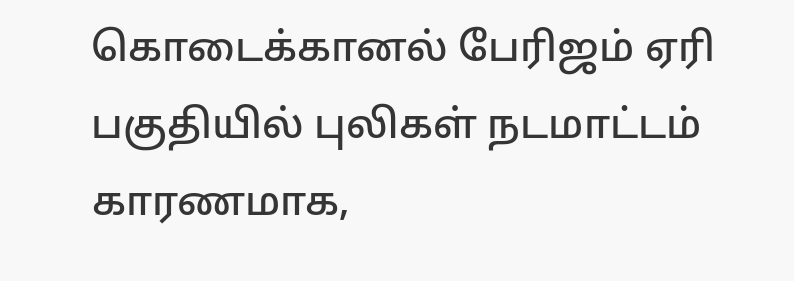கொடைக்கானல் பேரிஜம் ஏரி பகுதியில் புலிகள் நடமாட்டம் காரணமாக,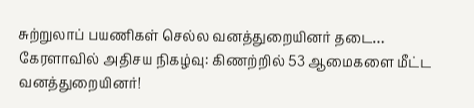சுற்றுலாப் பயணிகள் செல்ல வனத்துறையினர் தடை…
கேரளாவில் அதிசய நிகழ்வு: கிணற்றில் 53 ஆமைகளை மீட்ட வனத்துறையினர்!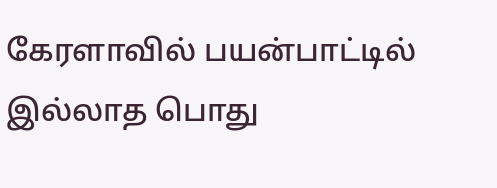கேரளாவில் பயன்பாட்டில் இல்லாத பொது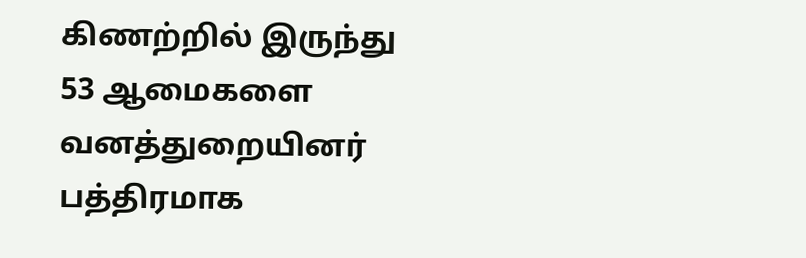கிணற்றில் இருந்து 53 ஆமைகளை வனத்துறையினர் பத்திரமாக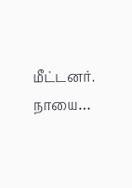மீட்டனர். நாயை…